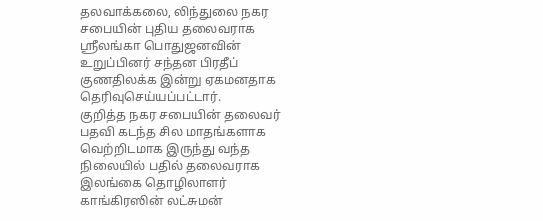தலவாக்கலை, லிந்துலை நகர சபையின் புதிய தலைவராக ஸ்ரீலங்கா பொதுஜனவின் உறுப்பினர் சந்தன பிரதீப் குணதிலக்க இன்று ஏகமனதாக தெரிவுசெய்யப்பட்டார்.
குறித்த நகர சபையின் தலைவர் பதவி கடந்த சில மாதங்களாக வெற்றிடமாக இருந்து வந்த நிலையில் பதில் தலைவராக இலங்கை தொழிலாளர் காங்கிரஸின் லட்சுமன்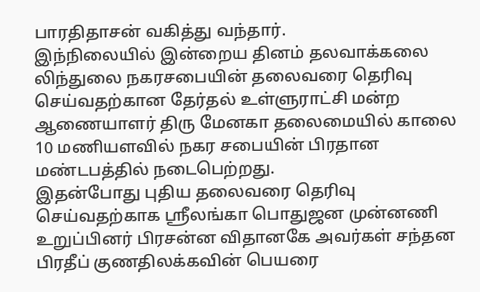பாரதிதாசன் வகித்து வந்தார்.
இந்நிலையில் இன்றைய தினம் தலவாக்கலை லிந்துலை நகரசபையின் தலைவரை தெரிவு செய்வதற்கான தேர்தல் உள்ளுராட்சி மன்ற ஆணையாளர் திரு மேனகா தலைமையில் காலை 10 மணியளவில் நகர சபையின் பிரதான மண்டபத்தில் நடைபெற்றது.
இதன்போது புதிய தலைவரை தெரிவு செய்வதற்காக ஸ்ரீலங்கா பொதுஜன முன்னணி உறுப்பினர் பிரசன்ன விதானகே அவர்கள் சந்தன பிரதீப் குணதிலக்கவின் பெயரை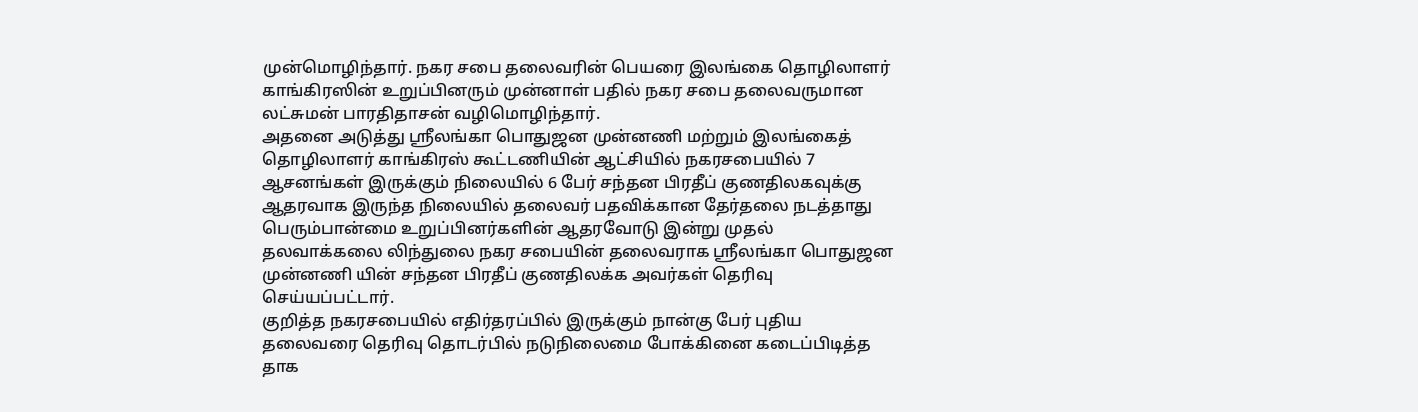முன்மொழிந்தார். நகர சபை தலைவரின் பெயரை இலங்கை தொழிலாளர் காங்கிரஸின் உறுப்பினரும் முன்னாள் பதில் நகர சபை தலைவருமான லட்சுமன் பாரதிதாசன் வழிமொழிந்தார்.
அதனை அடுத்து ஸ்ரீலங்கா பொதுஜன முன்னணி மற்றும் இலங்கைத் தொழிலாளர் காங்கிரஸ் கூட்டணியின் ஆட்சியில் நகரசபையில் 7 ஆசனங்கள் இருக்கும் நிலையில் 6 பேர் சந்தன பிரதீப் குணதிலகவுக்கு ஆதரவாக இருந்த நிலையில் தலைவர் பதவிக்கான தேர்தலை நடத்தாது பெரும்பான்மை உறுப்பினர்களின் ஆதரவோடு இன்று முதல் தலவாக்கலை லிந்துலை நகர சபையின் தலைவராக ஸ்ரீலங்கா பொதுஜன முன்னணி யின் சந்தன பிரதீப் குணதிலக்க அவர்கள் தெரிவு செய்யப்பட்டார்.
குறித்த நகரசபையில் எதிர்தரப்பில் இருக்கும் நான்கு பேர் புதிய தலைவரை தெரிவு தொடர்பில் நடுநிலைமை போக்கினை கடைப்பிடித்த தாக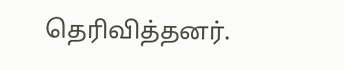தெரிவித்தனர்.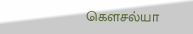கௌசல்யா